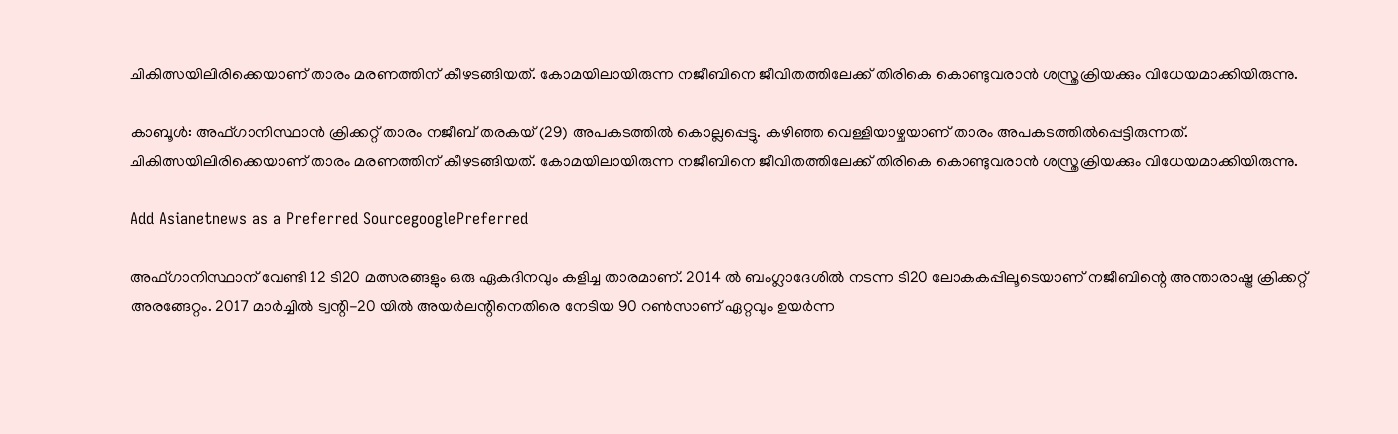ചികിത്സയിലിരിക്കെയാണ് താരം മരണത്തിന് കീഴടങ്ങിയത്. കോമയിലായിരുന്ന നജീബിനെ ജീവിതത്തിലേക്ക് തിരികെ കൊണ്ടുവരാന്‍ ശസ്ത്രക്രിയക്കും വിധേയമാക്കിയിരുന്നു.

കാബൂള്‍: അഫ്ഗാനിസ്ഥാന്‍ ക്രിക്കറ്റ് താരം നജീബ് തരകയ് (29) അപകടത്തില്‍ കൊല്ലപ്പെട്ടു. കഴിഞ്ഞ വെള്ളിയാഴ്ചയാണ് താരം അപകടത്തില്‍പ്പെട്ടിരുന്നത്. ചികിത്സയിലിരിക്കെയാണ് താരം മരണത്തിന് കീഴടങ്ങിയത്. കോമയിലായിരുന്ന നജീബിനെ ജീവിതത്തിലേക്ക് തിരികെ കൊണ്ടുവരാന്‍ ശസ്ത്രക്രിയക്കും വിധേയമാക്കിയിരുന്നു.

Add Asianetnews as a Preferred SourcegooglePreferred

അഫ്ഗാനിസ്ഥാന് വേണ്ടി 12 ടി20 മത്സരങ്ങളും ഒരു ഏകദിനവും കളിച്ച താരമാണ്. 2014 ല്‍ ബംഗ്ലാദേശില്‍ നടന്ന ടി20 ലോകകപ്പിലൂടെയാണ് നജീബിന്റെ അന്താരാഷ്ട്ര ക്രിക്കറ്റ് അരങ്ങേറ്റം. 2017 മാര്‍ച്ചില്‍ ട്വന്റി-20 യില്‍ അയര്‍ലന്റിനെതിരെ നേടിയ 90 റണ്‍സാണ് ഏറ്റവും ഉയര്‍ന്ന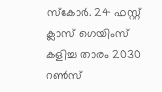സ്‌കോര്‍. 24 ഫസ്റ്റ് ക്ലാസ് ഗെയിംസ് കളിച്ച താരം 2030 റണ്‍സ്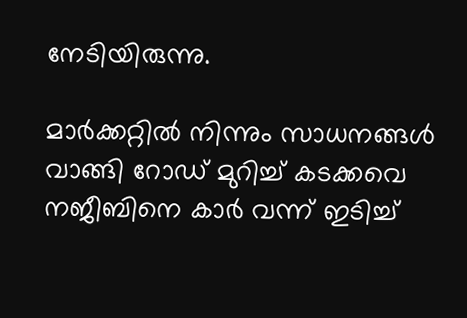നേടിയിരുന്നു.

മാര്‍ക്കറ്റില്‍ നിന്നും സാധനങ്ങള്‍ വാങ്ങി റോഡ് മുറിച്ച് കടക്കവെ നജീബിനെ കാര്‍ വന്ന് ഇടിച്ച്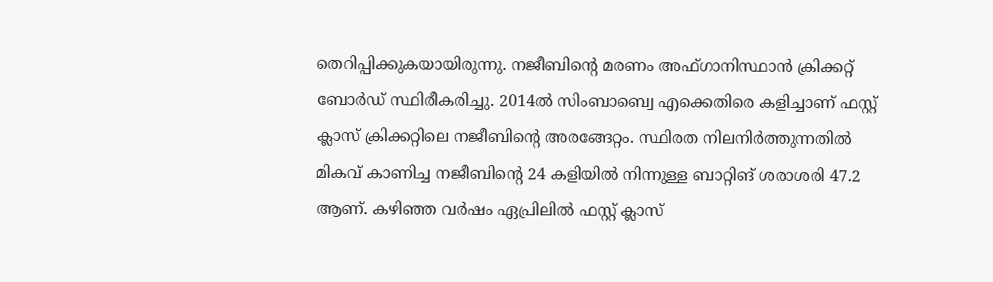തെറിപ്പിക്കുകയായിരുന്നു. നജീബിന്റെ മരണം അഫ്ഗാനിസ്ഥാന്‍ ക്രിക്കറ്റ് ബോര്‍ഡ് സ്ഥിരീകരിച്ചു. 2014ല്‍ സിംബാബ്വെ എക്കെതിരെ കളിച്ചാണ് ഫസ്റ്റ് ക്ലാസ് ക്രിക്കറ്റിലെ നജീബിന്റെ അരങ്ങേറ്റം. സ്ഥിരത നിലനിര്‍ത്തുന്നതില്‍ മികവ് കാണിച്ച നജീബിന്റെ 24 കളിയില്‍ നിന്നുള്ള ബാറ്റിങ് ശരാശരി 47.2 ആണ്. കഴിഞ്ഞ വര്‍ഷം ഏപ്രിലില്‍ ഫസ്റ്റ് ക്ലാസ്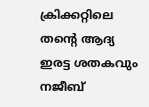ക്രിക്കറ്റിലെ തന്റെ ആദ്യ ഇരട്ട ശതകവും നജീബ്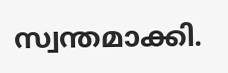സ്വന്തമാക്കി.